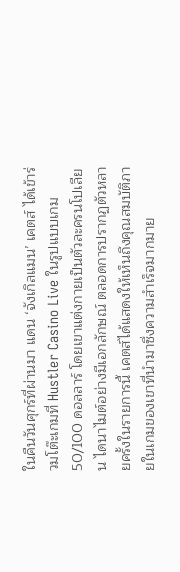ในคืนวันศุกร์ที่ผ่านมา แดน ‘จังเกิลแมน’ เคตส์ ได้เข้าร่วมโต๊ะเกมที่ Hustler Casino Live ในรูปแบบเกม 50/100 ดอลลาร์ โดยเขาแต่งกายเป็นตัวละครนโปเลียน ไดนาไมต์อย่างมีเอกลักษณ์ ตลอดการปรากฏตัวหลายครั้งในรายการนี้ เคตส์ได้แสดงให้เห็นถึงคุณสมบัติภายในเกมของเขาที่นำมาซึ่งความสำเร็จมากมาย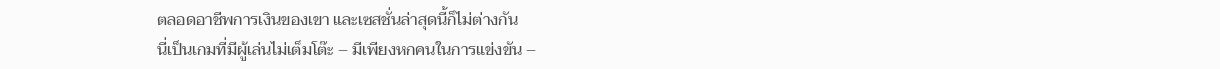ตลอดอาชีพการเงินของเขา และเซสชั่นล่าสุดนี้ก็ไม่ต่างกัน
นี่เป็นเกมที่มีผู้เล่นไม่เต็มโต๊ะ – มีเพียงหกคนในการแข่งขัน –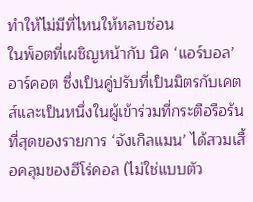ทำให้ไม่มีที่ไหนให้หลบซ่อน
ในพ็อตที่เผชิญหน้ากับ นิค ‘แอร์บอล’ อาร์คอต ซึ่งเป็นคู่ปรับที่เป็นมิตรกับเคตส์และเป็นหนึ่งในผู้เข้าร่วมที่กระตือรือร้นที่สุดของรายการ ‘จังเกิลแมน’ ได้สวมเสื้อคลุมของฮีโร่คอล (ไม่ใช่แบบตัว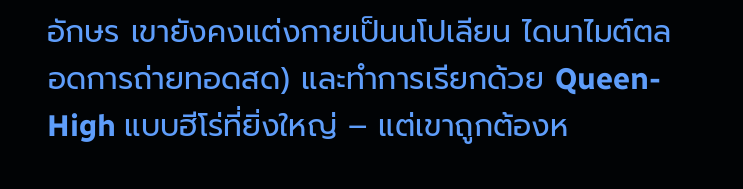อักษร เขายังคงแต่งกายเป็นนโปเลียน ไดนาไมต์ตลอดการถ่ายทอดสด) และทำการเรียกด้วย Queen-High แบบฮีโร่ที่ยิ่งใหญ่ – แต่เขาถูกต้องห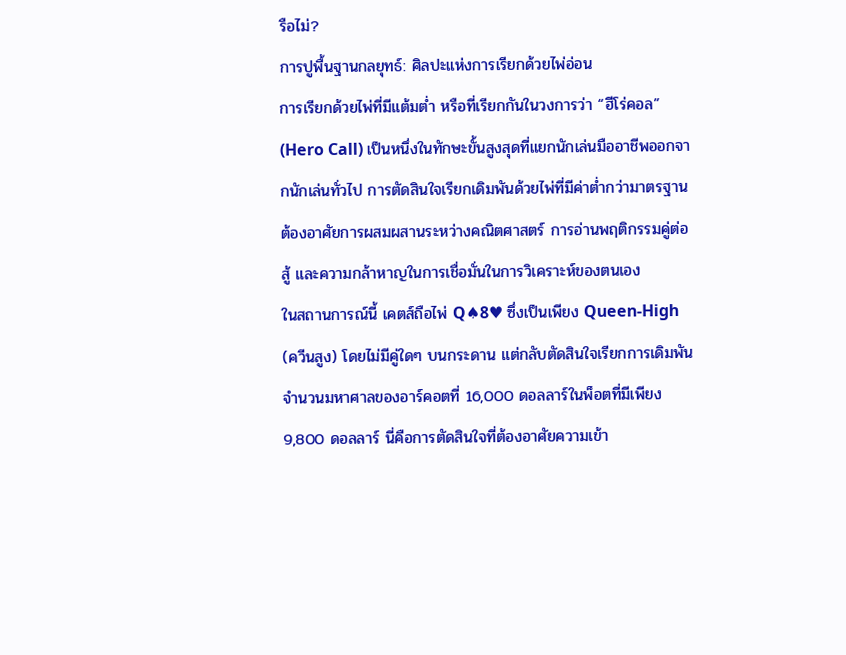รือไม่?
การปูพื้นฐานกลยุทธ์: ศิลปะแห่งการเรียกด้วยไพ่อ่อน
การเรียกด้วยไพ่ที่มีแต้มต่ำ หรือที่เรียกกันในวงการว่า “ฮีโร่คอล” (Hero Call) เป็นหนึ่งในทักษะขั้นสูงสุดที่แยกนักเล่นมืออาชีพออกจากนักเล่นทั่วไป การตัดสินใจเรียกเดิมพันด้วยไพ่ที่มีค่าต่ำกว่ามาตรฐานต้องอาศัยการผสมผสานระหว่างคณิตศาสตร์ การอ่านพฤติกรรมคู่ต่อสู้ และความกล้าหาญในการเชื่อมั่นในการวิเคราะห์ของตนเอง
ในสถานการณ์นี้ เคตส์ถือไพ่ Q♠8♥ ซึ่งเป็นเพียง Queen-High (ควีนสูง) โดยไม่มีคู่ใดๆ บนกระดาน แต่กลับตัดสินใจเรียกการเดิมพันจำนวนมหาศาลของอาร์คอตที่ 16,000 ดอลลาร์ในพ็อตที่มีเพียง 9,800 ดอลลาร์ นี่คือการตัดสินใจที่ต้องอาศัยความเข้า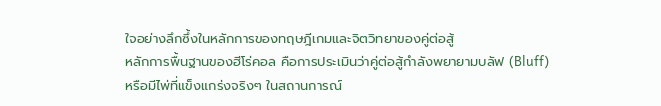ใจอย่างลึกซึ้งในหลักการของทฤษฎีเกมและจิตวิทยาของคู่ต่อสู้
หลักการพื้นฐานของฮีโร่คอล คือการประเมินว่าคู่ต่อสู้กำลังพยายามบลัฟ (Bluff) หรือมีไพ่ที่แข็งแกร่งจริงๆ ในสถานการณ์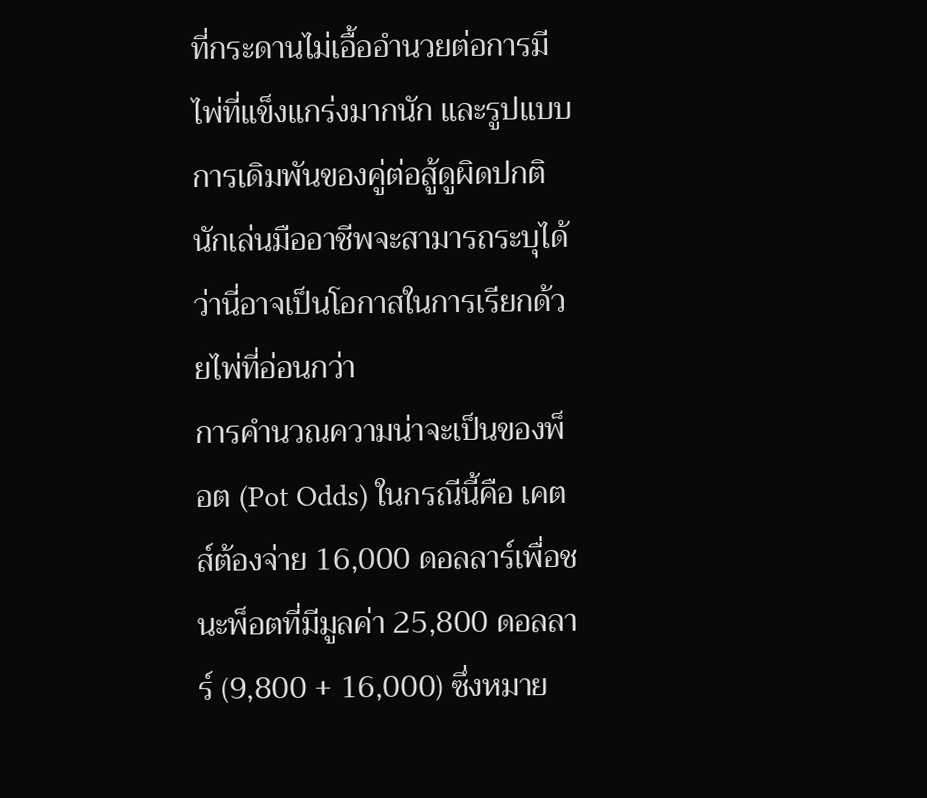ที่กระดานไม่เอื้ออำนวยต่อการมีไพ่ที่แข็งแกร่งมากนัก และรูปแบบการเดิมพันของคู่ต่อสู้ดูผิดปกติ นักเล่นมืออาชีพจะสามารถระบุได้ว่านี่อาจเป็นโอกาสในการเรียกด้วยไพ่ที่อ่อนกว่า
การคำนวณความน่าจะเป็นของพ็อต (Pot Odds) ในกรณีนี้คือ เคตส์ต้องจ่าย 16,000 ดอลลาร์เพื่อชนะพ็อตที่มีมูลค่า 25,800 ดอลลาร์ (9,800 + 16,000) ซึ่งหมาย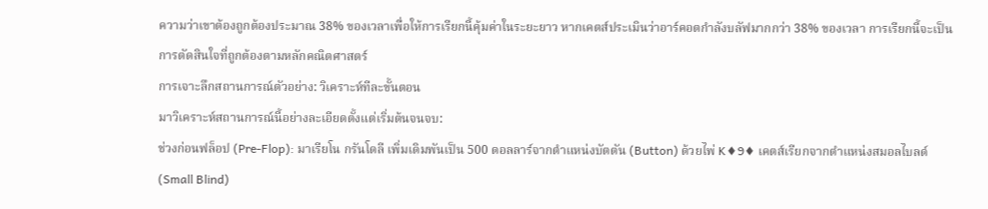ความว่าเขาต้องถูกต้องประมาณ 38% ของเวลาเพื่อให้การเรียกนี้คุ้มค่าในระยะยาว หากเคตส์ประเมินว่าอาร์คอตกำลังบลัฟมากกว่า 38% ของเวลา การเรียกนี้จะเป็นการตัดสินใจที่ถูกต้องตามหลักคณิตศาสตร์
การเจาะลึกสถานการณ์ตัวอย่าง: วิเคราะห์ทีละขั้นตอน
มาวิเคราะห์สถานการณ์นี้อย่างละเอียดตั้งแต่เริ่มต้นจนจบ:
ช่วงก่อนฟล็อป (Pre-Flop): มาเรียโน กรันโดลี เพิ่มเดิมพันเป็น 500 ดอลลาร์จากตำแหน่งบัตตัน (Button) ด้วยไพ่ K♦9♦ เคตส์เรียกจากตำแหน่งสมอลไบลด์ (Small Blind)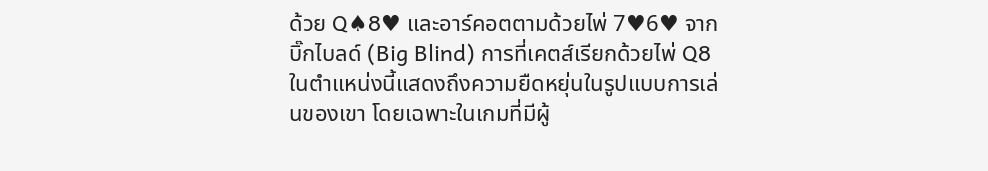ด้วย Q♠8♥ และอาร์คอตตามด้วยไพ่ 7♥6♥ จากบิ๊กไบลด์ (Big Blind) การที่เคตส์เรียกด้วยไพ่ Q8 ในตำแหน่งนี้แสดงถึงความยืดหยุ่นในรูปแบบการเล่นของเขา โดยเฉพาะในเกมที่มีผู้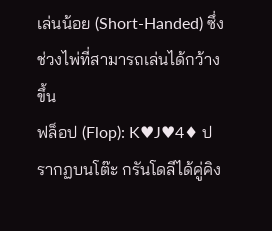เล่นน้อย (Short-Handed) ซึ่งช่วงไพ่ที่สามารถเล่นได้กว้างขึ้น
ฟล็อป (Flop): K♥J♥4♦ ปรากฏบนโต๊ะ กรันโดลีได้คู่คิง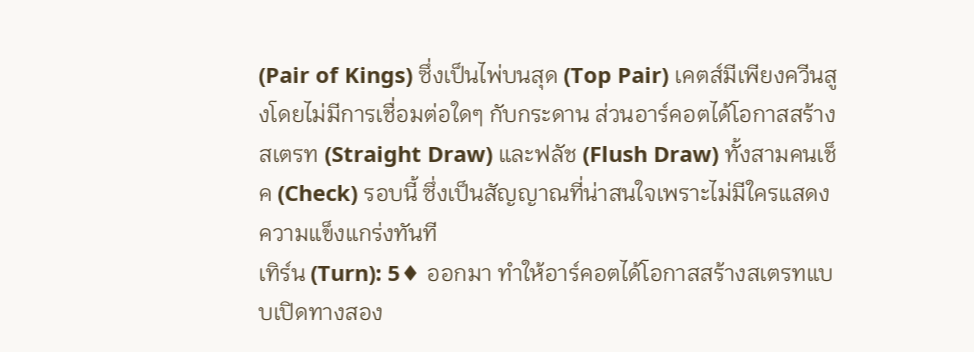(Pair of Kings) ซึ่งเป็นไพ่บนสุด (Top Pair) เคตส์มีเพียงควีนสูงโดยไม่มีการเชื่อมต่อใดๆ กับกระดาน ส่วนอาร์คอตได้โอกาสสร้างสเตรท (Straight Draw) และฟลัช (Flush Draw) ทั้งสามคนเช็ค (Check) รอบนี้ ซึ่งเป็นสัญญาณที่น่าสนใจเพราะไม่มีใครแสดงความแข็งแกร่งทันที
เทิร์น (Turn): 5♦ ออกมา ทำให้อาร์คอตได้โอกาสสร้างสเตรทแบบเปิดทางสอง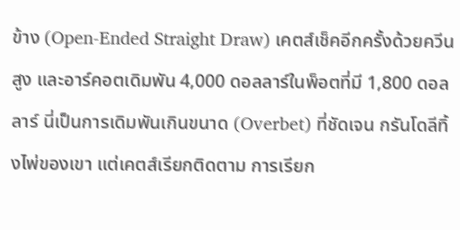ข้าง (Open-Ended Straight Draw) เคตส์เช็คอีกครั้งด้วยควีนสูง และอาร์คอตเดิมพัน 4,000 ดอลลาร์ในพ็อตที่มี 1,800 ดอลลาร์ นี่เป็นการเดิมพันเกินขนาด (Overbet) ที่ชัดเจน กรันโดลีทิ้งไพ่ของเขา แต่เคตส์เรียกติดตาม การเรียก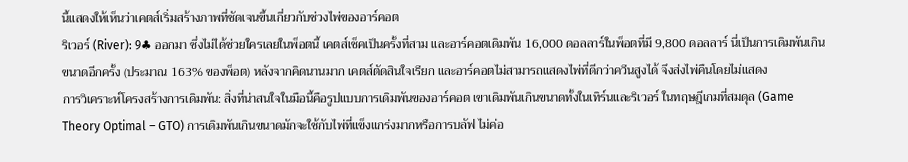นี้แสดงให้เห็นว่าเคตส์เริ่มสร้างภาพที่ชัดเจนขึ้นเกี่ยวกับช่วงไพ่ของอาร์คอต
ริเวอร์ (River): 9♣ ออกมา ซึ่งไม่ได้ช่วยใครเลยในพ็อตนี้ เคตส์เช็คเป็นครั้งที่สาม และอาร์คอตเดิมพัน 16,000 ดอลลาร์ในพ็อตที่มี 9,800 ดอลลาร์ นี่เป็นการเดิมพันเกินขนาดอีกครั้ง (ประมาณ 163% ของพ็อต) หลังจากคิดนานมาก เคตส์ตัดสินใจเรียก และอาร์คอตไม่สามารถแสดงไพ่ที่ดีกว่าควีนสูงได้ จึงส่งไพ่คืนโดยไม่แสดง
การวิเคราะห์โครงสร้างการเดิมพัน: สิ่งที่น่าสนใจในมือนี้คือรูปแบบการเดิมพันของอาร์คอต เขาเดิมพันเกินขนาดทั้งในเทิร์นและริเวอร์ ในทฤษฎีเกมที่สมดุล (Game Theory Optimal – GTO) การเดิมพันเกินขนาดมักจะใช้กับไพ่ที่แข็งแกร่งมากหรือการบลัฟ ไม่ค่อ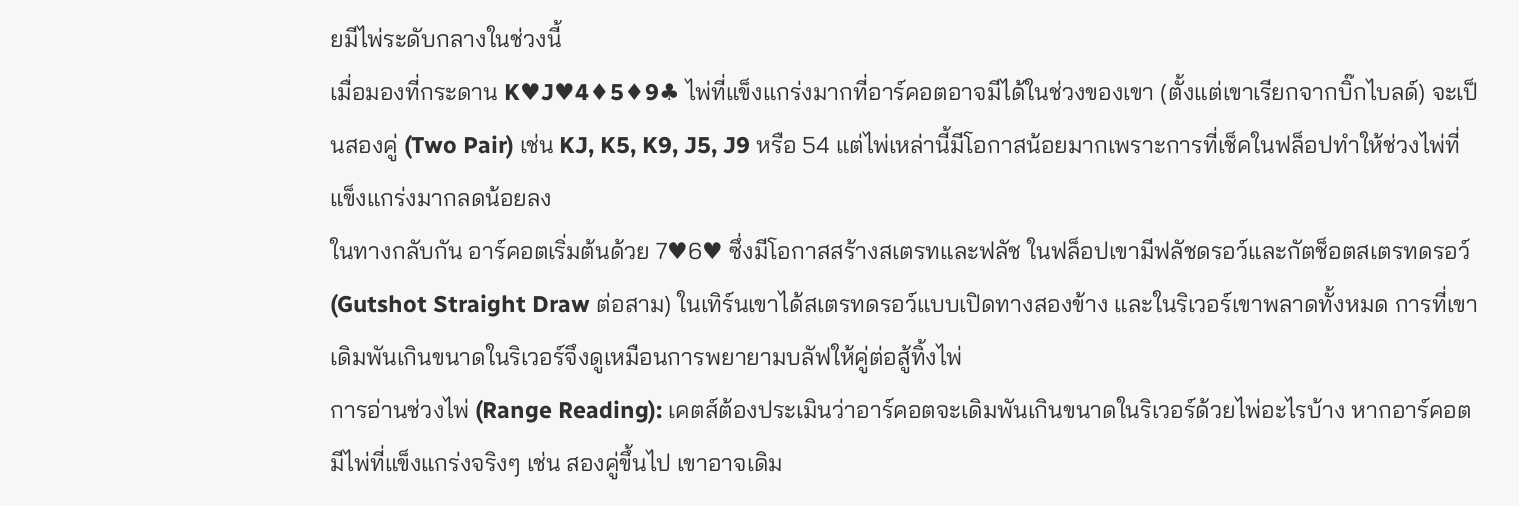ยมีไพ่ระดับกลางในช่วงนี้
เมื่อมองที่กระดาน K♥J♥4♦5♦9♣ ไพ่ที่แข็งแกร่งมากที่อาร์คอตอาจมีได้ในช่วงของเขา (ตั้งแต่เขาเรียกจากบิ๊กไบลด์) จะเป็นสองคู่ (Two Pair) เช่น KJ, K5, K9, J5, J9 หรือ 54 แต่ไพ่เหล่านี้มีโอกาสน้อยมากเพราะการที่เช็คในฟล็อปทำให้ช่วงไพ่ที่แข็งแกร่งมากลดน้อยลง
ในทางกลับกัน อาร์คอตเริ่มต้นด้วย 7♥6♥ ซึ่งมีโอกาสสร้างสเตรทและฟลัช ในฟล็อปเขามีฟลัชดรอว์และกัตช็อตสเตรทดรอว์ (Gutshot Straight Draw ต่อสาม) ในเทิร์นเขาได้สเตรทดรอว์แบบเปิดทางสองข้าง และในริเวอร์เขาพลาดทั้งหมด การที่เขาเดิมพันเกินขนาดในริเวอร์จึงดูเหมือนการพยายามบลัฟให้คู่ต่อสู้ทิ้งไพ่
การอ่านช่วงไพ่ (Range Reading): เคตส์ต้องประเมินว่าอาร์คอตจะเดิมพันเกินขนาดในริเวอร์ด้วยไพ่อะไรบ้าง หากอาร์คอตมีไพ่ที่แข็งแกร่งจริงๆ เช่น สองคู่ขึ้นไป เขาอาจเดิม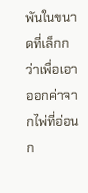พันในขนาดที่เล็กกว่าเพื่อเอาออกค่าจากไพ่ที่อ่อนก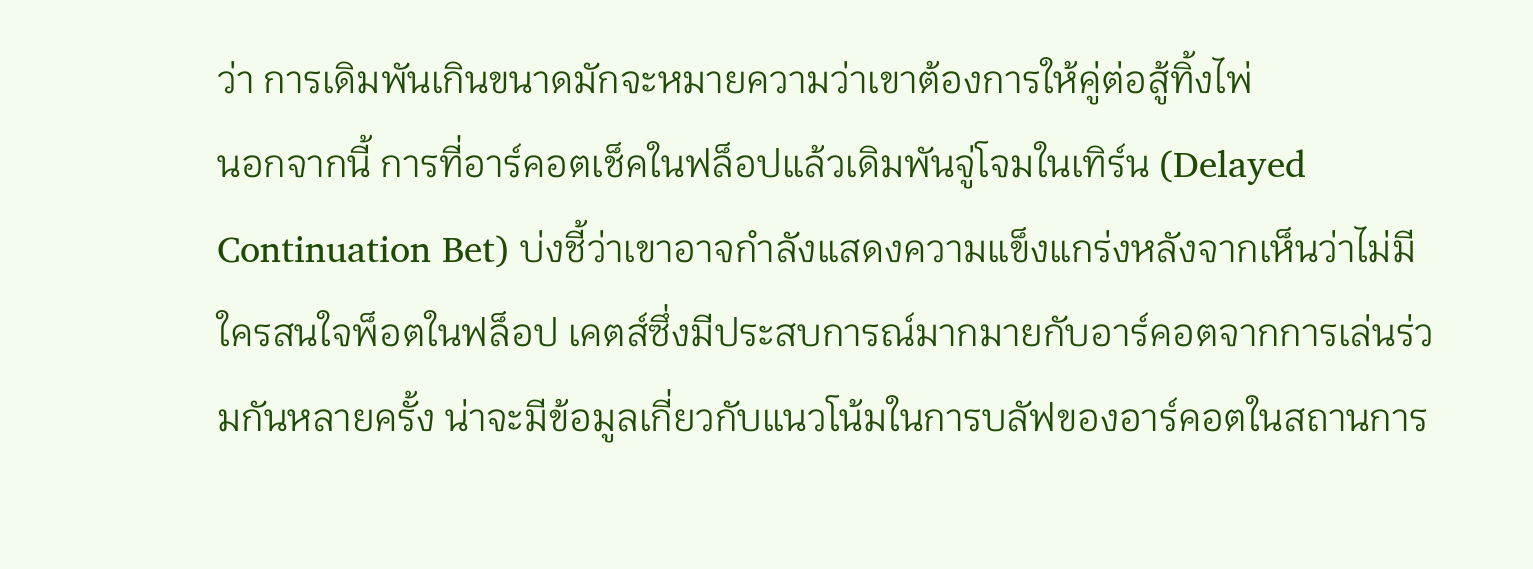ว่า การเดิมพันเกินขนาดมักจะหมายความว่าเขาต้องการให้คู่ต่อสู้ทิ้งไพ่
นอกจากนี้ การที่อาร์คอตเช็คในฟล็อปแล้วเดิมพันจู่โจมในเทิร์น (Delayed Continuation Bet) บ่งชี้ว่าเขาอาจกำลังแสดงความแข็งแกร่งหลังจากเห็นว่าไม่มีใครสนใจพ็อตในฟล็อป เคตส์ซึ่งมีประสบการณ์มากมายกับอาร์คอตจากการเล่นร่วมกันหลายครั้ง น่าจะมีข้อมูลเกี่ยวกับแนวโน้มในการบลัฟของอาร์คอตในสถานการ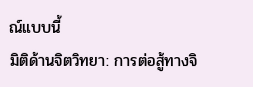ณ์แบบนี้
มิติด้านจิตวิทยา: การต่อสู้ทางจิ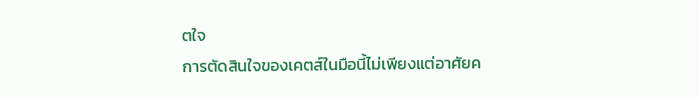ตใจ
การตัดสินใจของเคตส์ในมือนี้ไม่เพียงแต่อาศัยค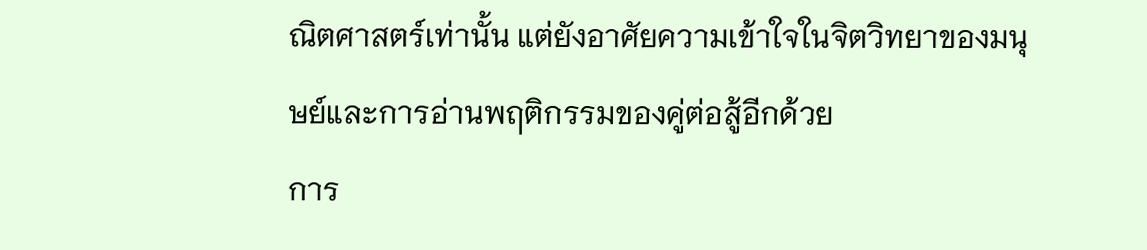ณิตศาสตร์เท่านั้น แต่ยังอาศัยความเข้าใจในจิตวิทยาของมนุษย์และการอ่านพฤติกรรมของคู่ต่อสู้อีกด้วย
การ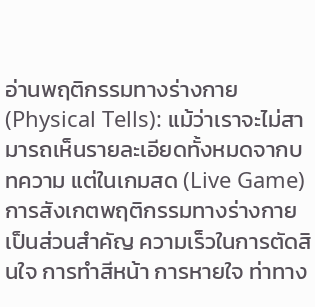อ่านพฤติกรรมทางร่างกาย (Physical Tells): แม้ว่าเราจะไม่สามารถเห็นรายละเอียดทั้งหมดจากบทความ แต่ในเกมสด (Live Game) การสังเกตพฤติกรรมทางร่างกายเป็นส่วนสำคัญ ความเร็วในการตัดสินใจ การทำสีหน้า การหายใจ ท่าทาง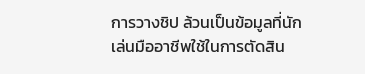การวางชิป ล้วนเป็นข้อมูลที่นักเล่นมืออาชีพใช้ในการตัดสิน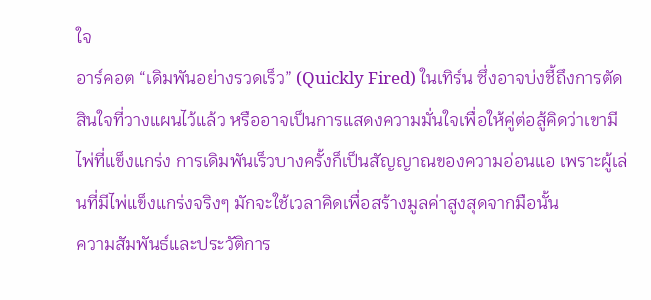ใจ
อาร์คอต “เดิมพันอย่างรวดเร็ว” (Quickly Fired) ในเทิร์น ซึ่งอาจบ่งชี้ถึงการตัดสินใจที่วางแผนไว้แล้ว หรืออาจเป็นการแสดงความมั่นใจเพื่อให้คู่ต่อสู้คิดว่าเขามีไพ่ที่แข็งแกร่ง การเดิมพันเร็วบางครั้งก็เป็นสัญญาณของความอ่อนแอ เพราะผู้เล่นที่มีไพ่แข็งแกร่งจริงๆ มักจะใช้เวลาคิดเพื่อสร้างมูลค่าสูงสุดจากมือนั้น
ความสัมพันธ์และประวัติการ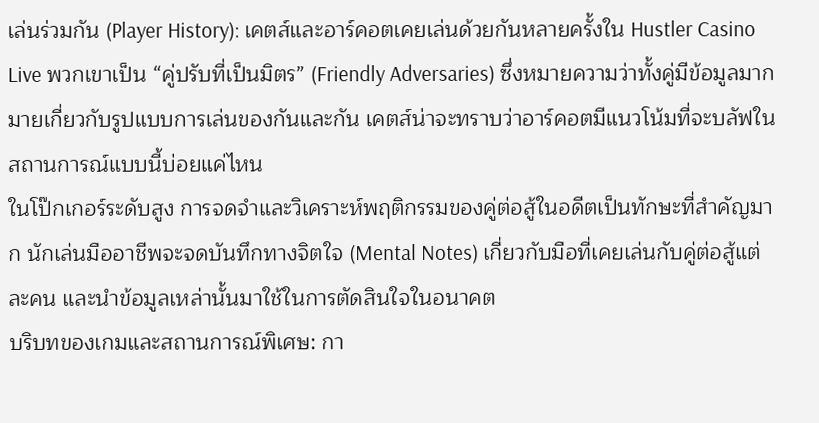เล่นร่วมกัน (Player History): เคตส์และอาร์คอตเคยเล่นด้วยกันหลายครั้งใน Hustler Casino Live พวกเขาเป็น “คู่ปรับที่เป็นมิตร” (Friendly Adversaries) ซึ่งหมายความว่าทั้งคู่มีข้อมูลมากมายเกี่ยวกับรูปแบบการเล่นของกันและกัน เคตส์น่าจะทราบว่าอาร์คอตมีแนวโน้มที่จะบลัฟในสถานการณ์แบบนี้บ่อยแค่ไหน
ในโป๊กเกอร์ระดับสูง การจดจำและวิเคราะห์พฤติกรรมของคู่ต่อสู้ในอดีตเป็นทักษะที่สำคัญมาก นักเล่นมืออาชีพจะจดบันทึกทางจิตใจ (Mental Notes) เกี่ยวกับมือที่เคยเล่นกับคู่ต่อสู้แต่ละคน และนำข้อมูลเหล่านั้นมาใช้ในการตัดสินใจในอนาคต
บริบทของเกมและสถานการณ์พิเศษ: กา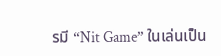รมี “Nit Game” ในเล่นเป็น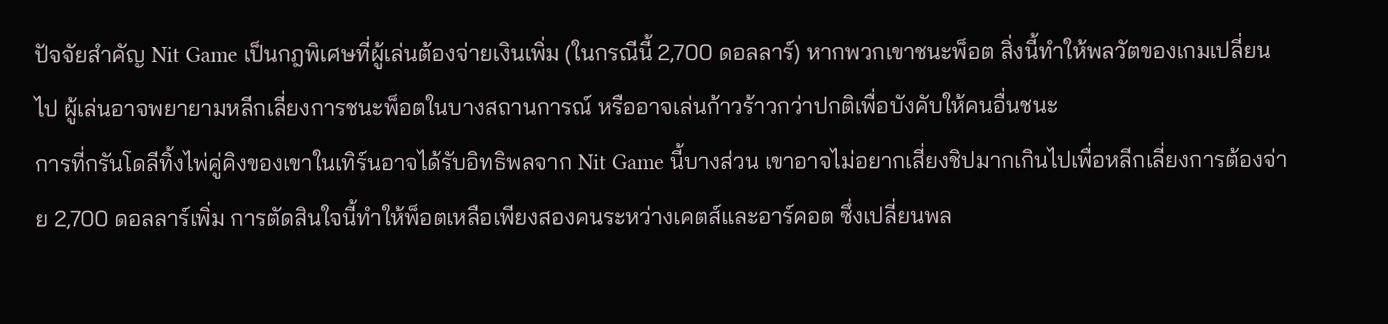ปัจจัยสำคัญ Nit Game เป็นกฎพิเศษที่ผู้เล่นต้องจ่ายเงินเพิ่ม (ในกรณีนี้ 2,700 ดอลลาร์) หากพวกเขาชนะพ็อต สิ่งนี้ทำให้พลวัตของเกมเปลี่ยนไป ผู้เล่นอาจพยายามหลีกเลี่ยงการชนะพ็อตในบางสถานการณ์ หรืออาจเล่นก้าวร้าวกว่าปกติเพื่อบังคับให้คนอื่นชนะ
การที่กรันโดลีทิ้งไพ่คู่คิงของเขาในเทิร์นอาจได้รับอิทธิพลจาก Nit Game นี้บางส่วน เขาอาจไม่อยากเสี่ยงชิปมากเกินไปเพื่อหลีกเลี่ยงการต้องจ่าย 2,700 ดอลลาร์เพิ่ม การตัดสินใจนี้ทำให้พ็อตเหลือเพียงสองคนระหว่างเคตส์และอาร์คอต ซึ่งเปลี่ยนพล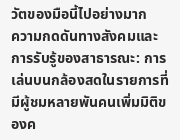วัตของมือนี้ไปอย่างมาก
ความกดดันทางสังคมและการรับรู้ของสาธารณะ: การเล่นบนกล้องสดในรายการที่มีผู้ชมหลายพันคนเพิ่มมิติของค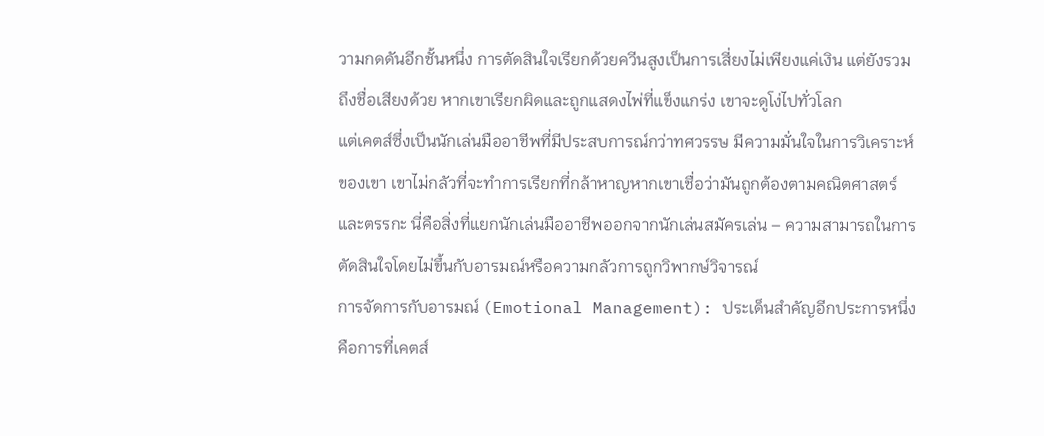วามกดดันอีกชั้นหนึ่ง การตัดสินใจเรียกด้วยควีนสูงเป็นการเสี่ยงไม่เพียงแค่เงิน แต่ยังรวมถึงชื่อเสียงด้วย หากเขาเรียกผิดและถูกแสดงไพ่ที่แข็งแกร่ง เขาจะดูโง่ไปทั่วโลก
แต่เคตส์ซึ่งเป็นนักเล่นมืออาชีพที่มีประสบการณ์กว่าทศวรรษ มีความมั่นใจในการวิเคราะห์ของเขา เขาไม่กลัวที่จะทำการเรียกที่กล้าหาญหากเขาเชื่อว่ามันถูกต้องตามคณิตศาสตร์และตรรกะ นี่คือสิ่งที่แยกนักเล่นมืออาชีพออกจากนักเล่นสมัครเล่น – ความสามารถในการตัดสินใจโดยไม่ขึ้นกับอารมณ์หรือความกลัวการถูกวิพากษ์วิจารณ์
การจัดการกับอารมณ์ (Emotional Management): ประเด็นสำคัญอีกประการหนึ่งคือการที่เคตส์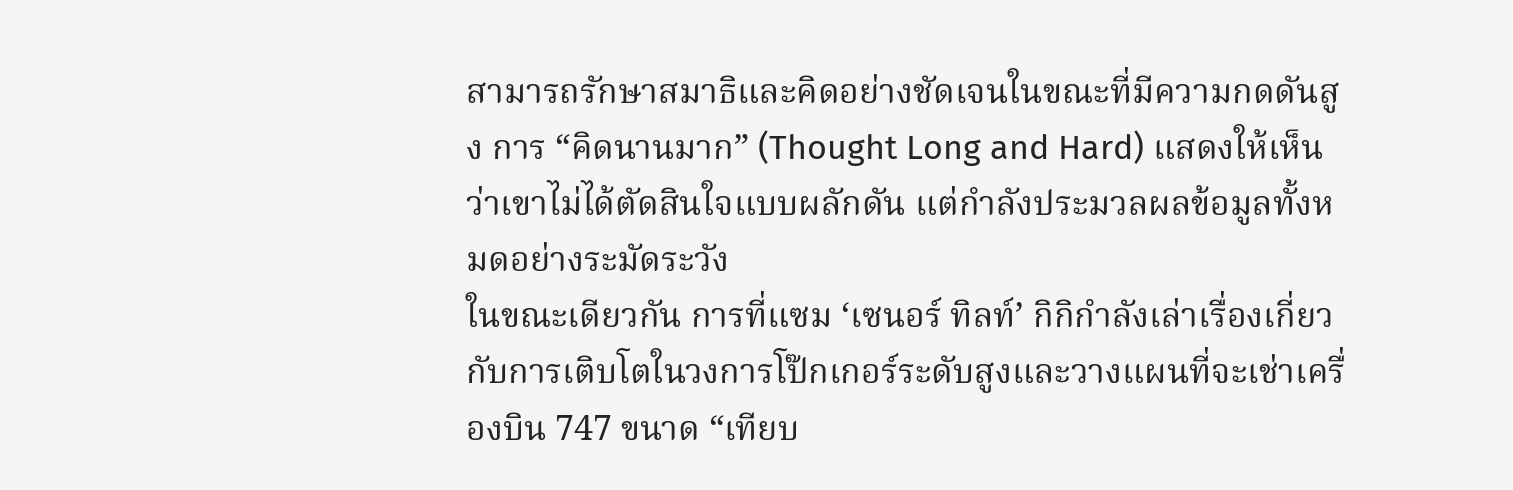สามารถรักษาสมาธิและคิดอย่างชัดเจนในขณะที่มีความกดดันสูง การ “คิดนานมาก” (Thought Long and Hard) แสดงให้เห็นว่าเขาไม่ได้ตัดสินใจแบบผลักดัน แต่กำลังประมวลผลข้อมูลทั้งหมดอย่างระมัดระวัง
ในขณะเดียวกัน การที่แซม ‘เซนอร์ ทิลท์’ กิกิกำลังเล่าเรื่องเกี่ยวกับการเติบโตในวงการโป๊กเกอร์ระดับสูงและวางแผนที่จะเช่าเครื่องบิน 747 ขนาด “เทียบ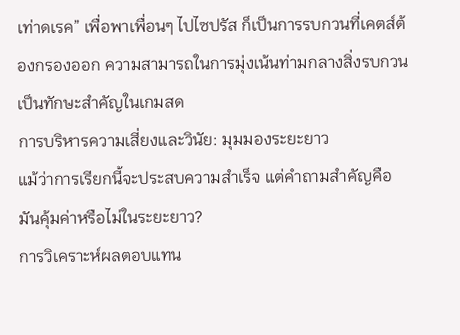เท่าดเรค” เพื่อพาเพื่อนๆ ไปไซปรัส ก็เป็นการรบกวนที่เคตส์ต้องกรองออก ความสามารถในการมุ่งเน้นท่ามกลางสิ่งรบกวนเป็นทักษะสำคัญในเกมสด
การบริหารความเสี่ยงและวินัย: มุมมองระยะยาว
แม้ว่าการเรียกนี้จะประสบความสำเร็จ แต่คำถามสำคัญคือ มันคุ้มค่าหรือไม่ในระยะยาว?
การวิเคราะห์ผลตอบแทน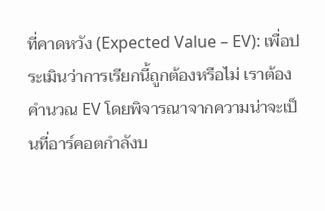ที่คาดหวัง (Expected Value – EV): เพื่อประเมินว่าการเรียกนี้ถูกต้องหรือไม่ เราต้องคำนวณ EV โดยพิจารณาจากความน่าจะเป็นที่อาร์คอตกำลังบ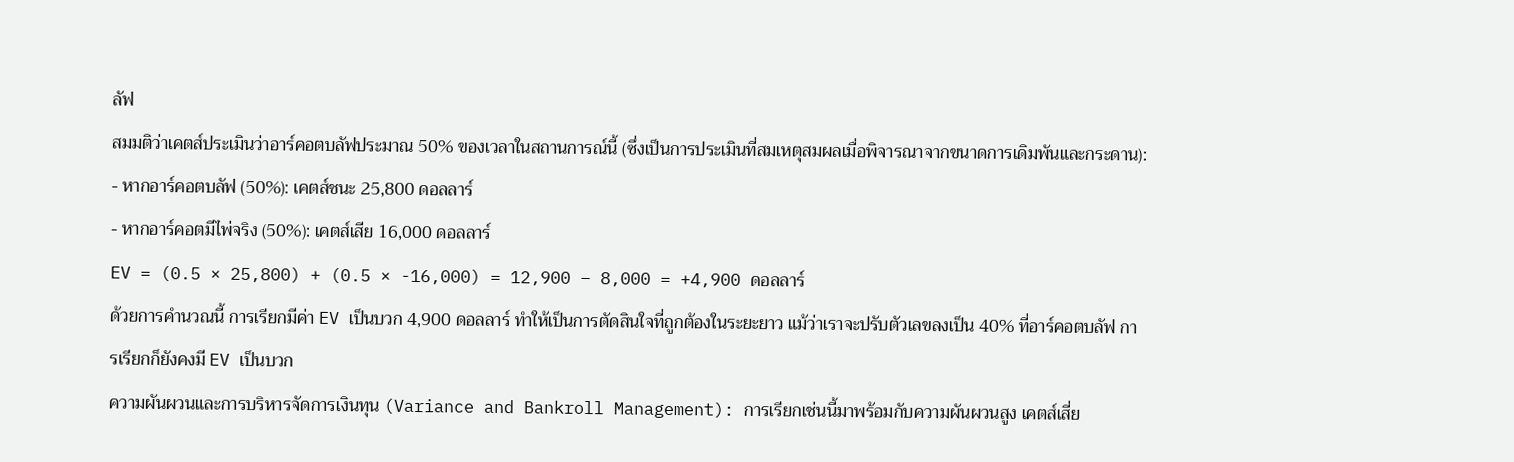ลัฟ
สมมติว่าเคตส์ประเมินว่าอาร์คอตบลัฟประมาณ 50% ของเวลาในสถานการณ์นี้ (ซึ่งเป็นการประเมินที่สมเหตุสมผลเมื่อพิจารณาจากขนาดการเดิมพันและกระดาน):
- หากอาร์คอตบลัฟ (50%): เคตส์ชนะ 25,800 ดอลลาร์
- หากอาร์คอตมีไพ่จริง (50%): เคตส์เสีย 16,000 ดอลลาร์
EV = (0.5 × 25,800) + (0.5 × -16,000) = 12,900 – 8,000 = +4,900 ดอลลาร์
ด้วยการคำนวณนี้ การเรียกมีค่า EV เป็นบวก 4,900 ดอลลาร์ ทำให้เป็นการตัดสินใจที่ถูกต้องในระยะยาว แม้ว่าเราจะปรับตัวเลขลงเป็น 40% ที่อาร์คอตบลัฟ การเรียกก็ยังคงมี EV เป็นบวก
ความผันผวนและการบริหารจัดการเงินทุน (Variance and Bankroll Management): การเรียกเช่นนี้มาพร้อมกับความผันผวนสูง เคตส์เสี่ย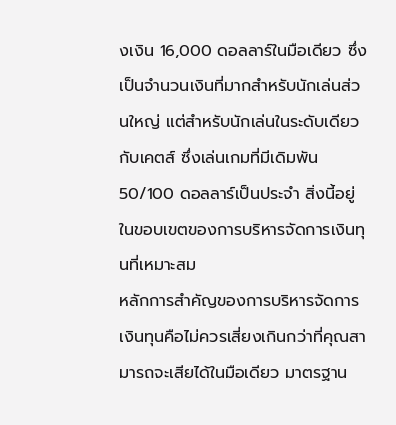งเงิน 16,000 ดอลลาร์ในมือเดียว ซึ่งเป็นจำนวนเงินที่มากสำหรับนักเล่นส่วนใหญ่ แต่สำหรับนักเล่นในระดับเดียวกับเคตส์ ซึ่งเล่นเกมที่มีเดิมพัน 50/100 ดอลลาร์เป็นประจำ สิ่งนี้อยู่ในขอบเขตของการบริหารจัดการเงินทุนที่เหมาะสม
หลักการสำคัญของการบริหารจัดการเงินทุนคือไม่ควรเสี่ยงเกินกว่าที่คุณสามารถจะเสียได้ในมือเดียว มาตรฐาน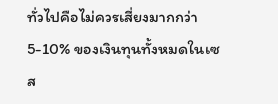ทั่วไปคือไม่ควรเสี่ยงมากกว่า 5-10% ของเงินทุนทั้งหมดในเซส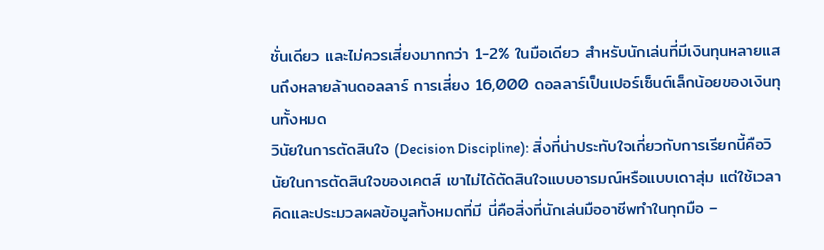ชั่นเดียว และไม่ควรเสี่ยงมากกว่า 1-2% ในมือเดียว สำหรับนักเล่นที่มีเงินทุนหลายแสนถึงหลายล้านดอลลาร์ การเสี่ยง 16,000 ดอลลาร์เป็นเปอร์เซ็นต์เล็กน้อยของเงินทุนทั้งหมด
วินัยในการตัดสินใจ (Decision Discipline): สิ่งที่น่าประทับใจเกี่ยวกับการเรียกนี้คือวินัยในการตัดสินใจของเคตส์ เขาไม่ได้ตัดสินใจแบบอารมณ์หรือแบบเดาสุ่ม แต่ใช้เวลาคิดและประมวลผลข้อมูลทั้งหมดที่มี นี่คือสิ่งที่นักเล่นมืออาชีพทำในทุกมือ –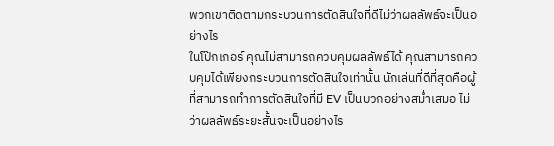พวกเขาติดตามกระบวนการตัดสินใจที่ดีไม่ว่าผลลัพธ์จะเป็นอย่างไร
ในโป๊กเกอร์ คุณไม่สามารถควบคุมผลลัพธ์ได้ คุณสามารถควบคุมได้เพียงกระบวนการตัดสินใจเท่านั้น นักเล่นที่ดีที่สุดคือผู้ที่สามารถทำการตัดสินใจที่มี EV เป็นบวกอย่างสม่ำเสมอ ไม่ว่าผลลัพธ์ระยะสั้นจะเป็นอย่างไร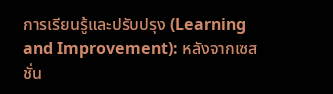การเรียนรู้และปรับปรุง (Learning and Improvement): หลังจากเซสชั่น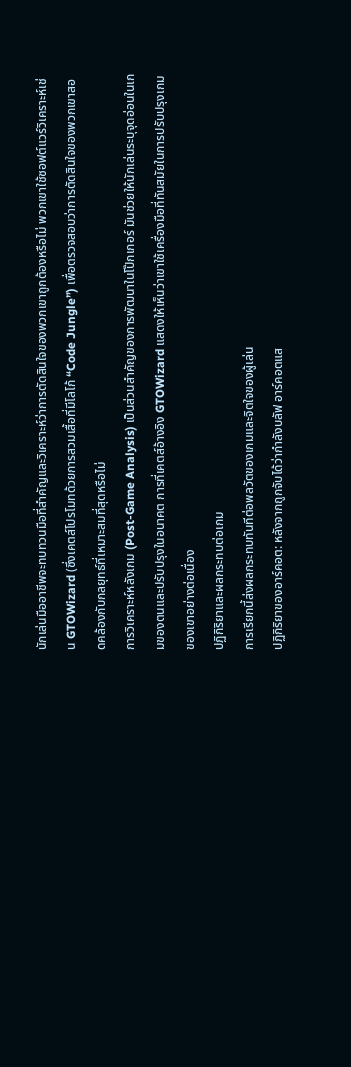นักเล่นมืออาชีพจะทบทวนมือที่สำคัญและวิเคราะห์ว่าการตัดสินใจของพวกเขาถูกต้องหรือไม่ พวกเขาใช้ซอฟต์แวร์วิเคราะห์เช่น GTOWizard (ซึ่งเคตส์โปรโมทด้วยการสวมเสื้อที่มีโลโก้ “Code Jungle”) เพื่อตรวจสอบว่าการตัดสินใจของพวกเขาสอดคล้องกับกลยุทธ์ที่เหมาะสมที่สุดหรือไม่
การวิเคราะห์หลังเกม (Post-Game Analysis) เป็นส่วนสำคัญของการพัฒนาในโป๊กเกอร์ มันช่วยให้นักเล่นระบุจุดอ่อนในเกมของตนและปรับปรุงในอนาคต การที่เคตส์อ้างอิง GTOWizard แสดงให้เห็นว่าเขาใช้เครื่องมือที่ทันสมัยในการปรับปรุงเกมของเขาอย่างต่อเนื่อง
ปฏิกิริยาและผลกระทบต่อเกม
การเรียกนี้ส่งผลกระทบทันทีต่อพลวัตของเกมและจิตใจของผู้เล่น
ปฏิกิริยาของอาร์คอต: หลังจากถูกจับได้ว่ากำลังบลัฟ อาร์คอตแส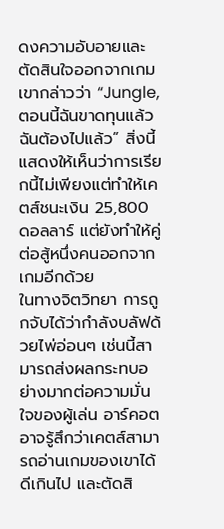ดงความอับอายและตัดสินใจออกจากเกม เขากล่าวว่า “Jungle, ตอนนี้ฉันขาดทุนแล้ว ฉันต้องไปแล้ว” สิ่งนี้แสดงให้เห็นว่าการเรียกนี้ไม่เพียงแต่ทำให้เคตส์ชนะเงิน 25,800 ดอลลาร์ แต่ยังทำให้คู่ต่อสู้หนึ่งคนออกจากเกมอีกด้วย
ในทางจิตวิทยา การถูกจับได้ว่ากำลังบลัฟด้วยไพ่อ่อนๆ เช่นนี้สามารถส่งผลกระทบอย่างมากต่อความมั่นใจของผู้เล่น อาร์คอตอาจรู้สึกว่าเคตส์สามารถอ่านเกมของเขาได้ดีเกินไป และตัดสิ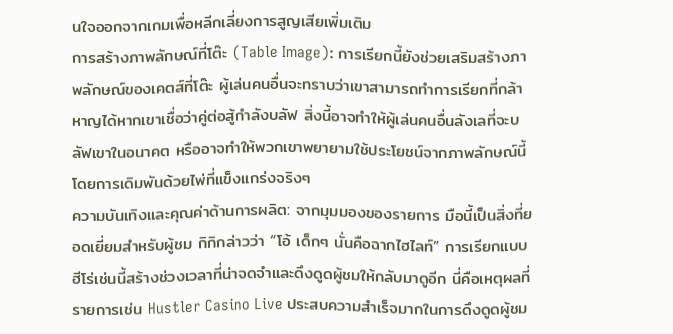นใจออกจากเกมเพื่อหลีกเลี่ยงการสูญเสียเพิ่มเติม
การสร้างภาพลักษณ์ที่โต๊ะ (Table Image): การเรียกนี้ยังช่วยเสริมสร้างภาพลักษณ์ของเคตส์ที่โต๊ะ ผู้เล่นคนอื่นจะทราบว่าเขาสามารถทำการเรียกที่กล้าหาญได้หากเขาเชื่อว่าคู่ต่อสู้กำลังบลัฟ สิ่งนี้อาจทำให้ผู้เล่นคนอื่นลังเลที่จะบลัฟเขาในอนาคต หรืออาจทำให้พวกเขาพยายามใช้ประโยชน์จากภาพลักษณ์นี้โดยการเดิมพันด้วยไพ่ที่แข็งแกร่งจริงๆ
ความบันเทิงและคุณค่าด้านการผลิต: จากมุมมองของรายการ มือนี้เป็นสิ่งที่ยอดเยี่ยมสำหรับผู้ชม กิกิกล่าวว่า “โอ้ เด็กๆ นั่นคือฉากไฮไลท์” การเรียกแบบฮีโร่เช่นนี้สร้างช่วงเวลาที่น่าจดจำและดึงดูดผู้ชมให้กลับมาดูอีก นี่คือเหตุผลที่รายการเช่น Hustler Casino Live ประสบความสำเร็จมากในการดึงดูดผู้ชม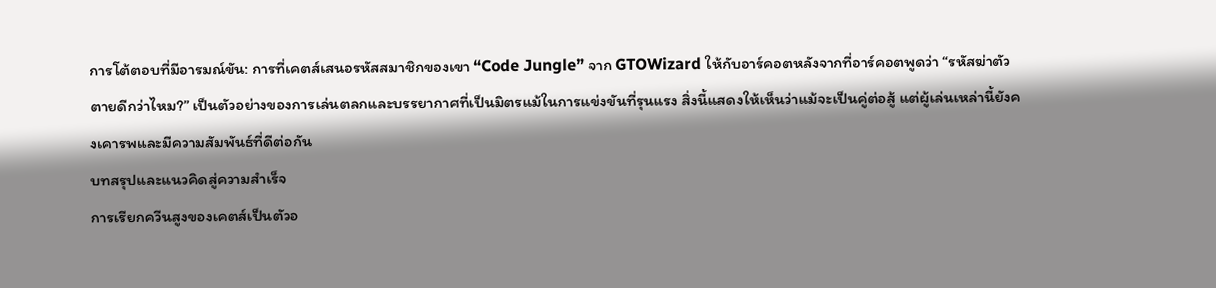การโต้ตอบที่มีอารมณ์ขัน: การที่เคตส์เสนอรหัสสมาชิกของเขา “Code Jungle” จาก GTOWizard ให้กับอาร์คอตหลังจากที่อาร์คอตพูดว่า “รหัสฆ่าตัวตายดีกว่าไหม?” เป็นตัวอย่างของการเล่นตลกและบรรยากาศที่เป็นมิตรแม้ในการแข่งขันที่รุนแรง สิ่งนี้แสดงให้เห็นว่าแม้จะเป็นคู่ต่อสู้ แต่ผู้เล่นเหล่านี้ยังคงเคารพและมีความสัมพันธ์ที่ดีต่อกัน
บทสรุปและแนวคิดสู่ความสำเร็จ
การเรียกควีนสูงของเคตส์เป็นตัวอ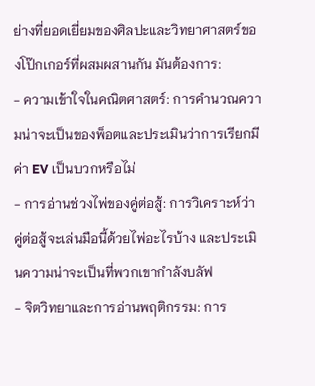ย่างที่ยอดเยี่ยมของศิลปะและวิทยาศาสตร์ของโป๊กเกอร์ที่ผสมผสานกัน มันต้องการ:
- ความเข้าใจในคณิตศาสตร์: การคำนวณความน่าจะเป็นของพ็อตและประเมินว่าการเรียกมีค่า EV เป็นบวกหรือไม่
- การอ่านช่วงไพ่ของคู่ต่อสู้: การวิเคราะห์ว่าคู่ต่อสู้จะเล่นมือนี้ด้วยไพ่อะไรบ้าง และประเมินความน่าจะเป็นที่พวกเขากำลังบลัฟ
- จิตวิทยาและการอ่านพฤติกรรม: การ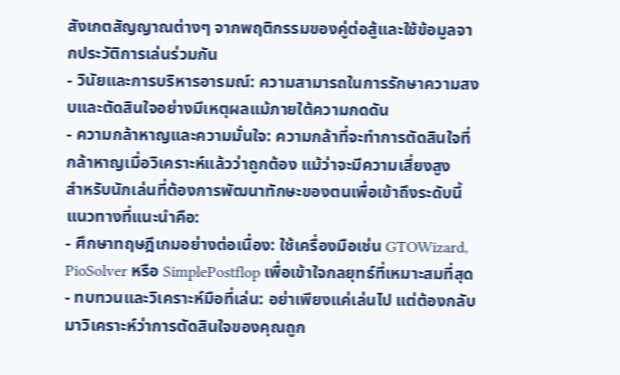สังเกตสัญญาณต่างๆ จากพฤติกรรมของคู่ต่อสู้และใช้ข้อมูลจากประวัติการเล่นร่วมกัน
- วินัยและการบริหารอารมณ์: ความสามารถในการรักษาความสงบและตัดสินใจอย่างมีเหตุผลแม้ภายใต้ความกดดัน
- ความกล้าหาญและความมั่นใจ: ความกล้าที่จะทำการตัดสินใจที่กล้าหาญเมื่อวิเคราะห์แล้วว่าถูกต้อง แม้ว่าจะมีความเสี่ยงสูง
สำหรับนักเล่นที่ต้องการพัฒนาทักษะของตนเพื่อเข้าถึงระดับนี้ แนวทางที่แนะนำคือ:
- ศึกษาทฤษฎีเกมอย่างต่อเนื่อง: ใช้เครื่องมือเช่น GTOWizard, PioSolver หรือ SimplePostflop เพื่อเข้าใจกลยุทธ์ที่เหมาะสมที่สุด
- ทบทวนและวิเคราะห์มือที่เล่น: อย่าเพียงแค่เล่นไป แต่ต้องกลับมาวิเคราะห์ว่าการตัดสินใจของคุณถูก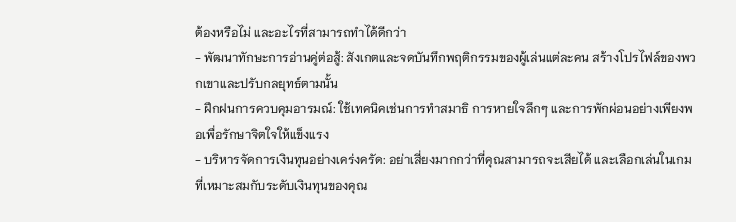ต้องหรือไม่ และอะไรที่สามารถทำได้ดีกว่า
- พัฒนาทักษะการอ่านคู่ต่อสู้: สังเกตและจดบันทึกพฤติกรรมของผู้เล่นแต่ละคน สร้างโปรไฟล์ของพวกเขาและปรับกลยุทธ์ตามนั้น
- ฝึกฝนการควบคุมอารมณ์: ใช้เทคนิคเช่นการทำสมาธิ การหายใจลึกๆ และการพักผ่อนอย่างเพียงพอเพื่อรักษาจิตใจให้แข็งแรง
- บริหารจัดการเงินทุนอย่างเคร่งครัด: อย่าเสี่ยงมากกว่าที่คุณสามารถจะเสียได้ และเลือกเล่นในเกมที่เหมาะสมกับระดับเงินทุนของคุณ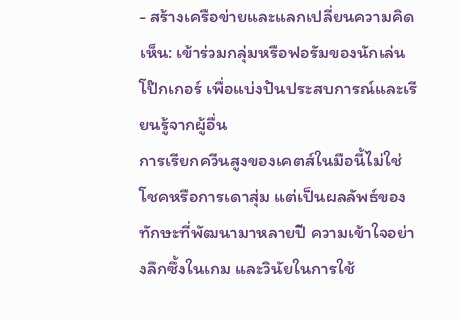- สร้างเครือข่ายและแลกเปลี่ยนความคิดเห็น: เข้าร่วมกลุ่มหรือฟอรัมของนักเล่นโป๊กเกอร์ เพื่อแบ่งปันประสบการณ์และเรียนรู้จากผู้อื่น
การเรียกควีนสูงของเคตส์ในมือนี้ไม่ใช่โชคหรือการเดาสุ่ม แต่เป็นผลลัพธ์ของทักษะที่พัฒนามาหลายปี ความเข้าใจอย่างลึกซึ้งในเกม และวินัยในการใช้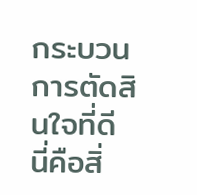กระบวนการตัดสินใจที่ดี นี่คือสิ่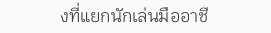งที่แยกนักเล่นมืออาชี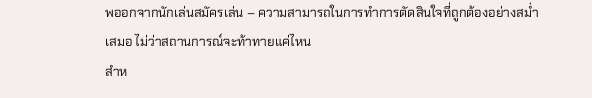พออกจากนักเล่นสมัครเล่น – ความสามารถในการทำการตัดสินใจที่ถูกต้องอย่างสม่ำเสมอ ไม่ว่าสถานการณ์จะท้าทายแค่ไหน
สำห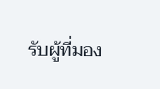รับผู้ที่มอง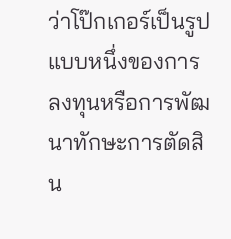ว่าโป๊กเกอร์เป็นรูปแบบหนึ่งของการลงทุนหรือการพัฒนาทักษะการตัดสิน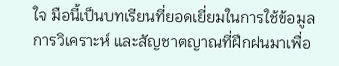ใจ มือนี้เป็นบทเรียนที่ยอดเยี่ยมในการใช้ข้อมูล การวิเคราะห์ และสัญชาตญาณที่ฝึกฝนมาเพื่อ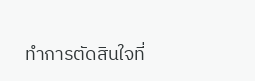ทำการตัดสินใจที่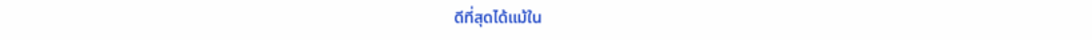ดีที่สุดได้แม้ใน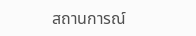สถานการณ์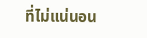ที่ไม่แน่นอน